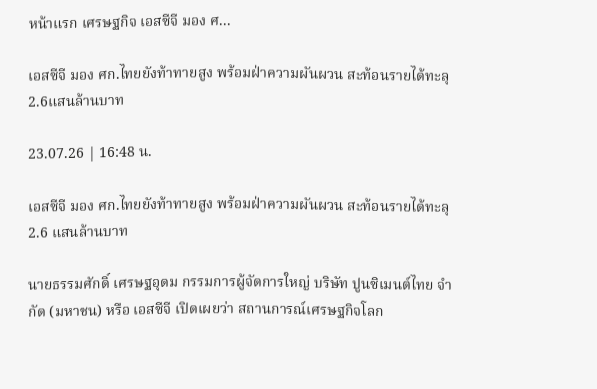หน้าแรก เศรษฐกิจ เอสซีจี มอง ศ...

เอสซีจี มอง ศก.ไทยยังท้าทายสูง พร้อมฝ่าความผันผวน สะท้อนรายได้ทะลุ2.6แสนล้านบาท

23.07.26 | 16:48 น.

เอสซีจี มอง ศก.ไทยยังท้าทายสูง พร้อมฝ่าความผันผวน สะท้อนรายได้ทะลุ 2.6 แสนล้านบาท

นายธรรมศักดิ์ เศรษฐอุดม กรรมการผู้จัดการใหญ่ บริษัท ปูนซิเมนต์ไทย จำกัด (มหาชน) หรือ เอสซีจี เปิดเผยว่า สถานการณ์เศรษฐกิจโลก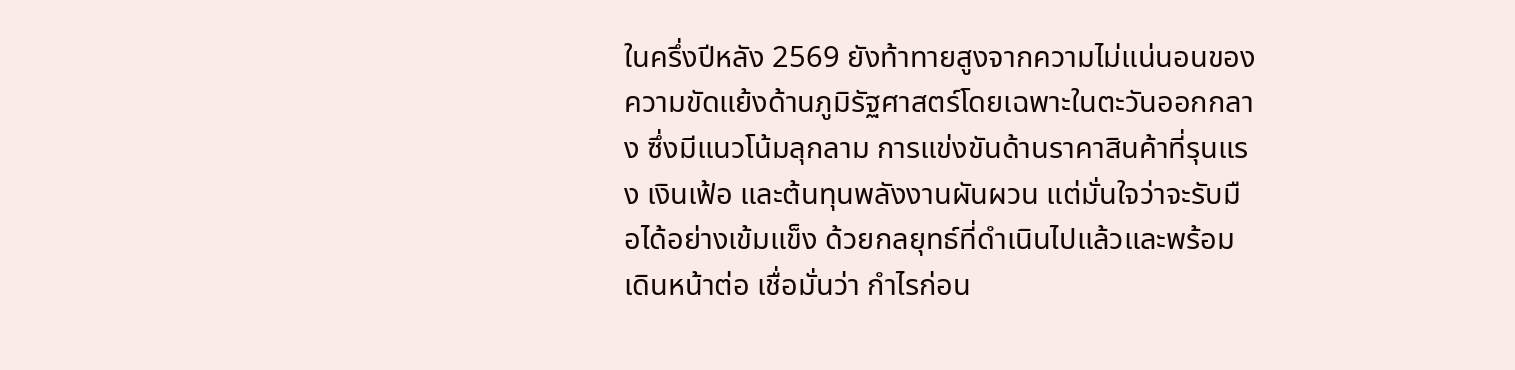ในครึ่งปีหลัง 2569 ยังท้าทายสูงจากความไม่แน่นอนของความขัดแย้งด้านภูมิรัฐศาสตร์โดยเฉพาะในตะวันออกกลาง ซึ่งมีแนวโน้มลุกลาม การแข่งขันด้านราคาสินค้าที่รุนแรง เงินเฟ้อ และต้นทุนพลังงานผันผวน แต่มั่นใจว่าจะรับมือได้อย่างเข้มแข็ง ด้วยกลยุทธ์ที่ดำเนินไปแล้วและพร้อมเดินหน้าต่อ เชื่อมั่นว่า กำไรก่อน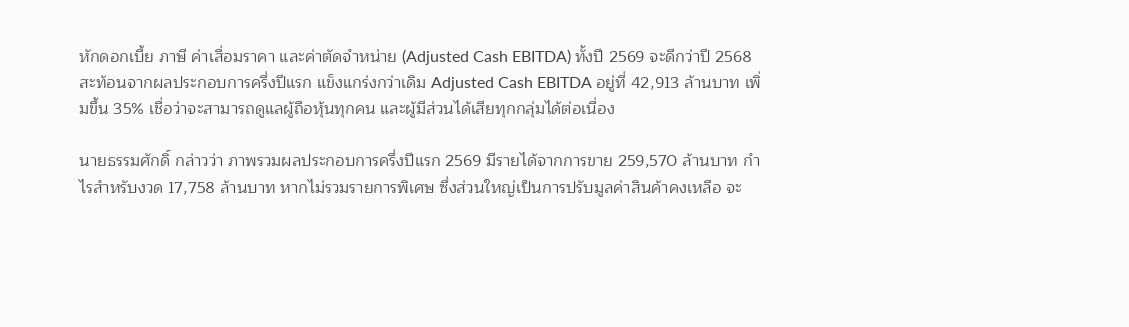หักดอกเบี้ย ภาษี ค่าเสื่อมราคา และค่าตัดจำหน่าย (Adjusted Cash EBITDA) ทั้งปี 2569 จะดีกว่าปี 2568 สะท้อนจากผลประกอบการครึ่งปีแรก แข็งแกร่งกว่าเดิม Adjusted Cash EBITDA อยู่ที่ 42,913 ล้านบาท เพิ่มขึ้น 35% เชื่อว่าจะสามารถดูแลผู้ถือหุ้นทุกคน และผู้มีส่วนได้เสียทุกกลุ่มได้ต่อเนื่อง

นายธรรมศักดิ์ กล่าวว่า ภาพรวมผลประกอบการครึ่งปีแรก 2569 มีรายได้จากการขาย 259,570 ล้านบาท กำไรสำหรับงวด 17,758 ล้านบาท หากไม่รวมรายการพิเศษ ซึ่งส่วนใหญ่เป็นการปรับมูลค่าสินค้าคงเหลือ จะ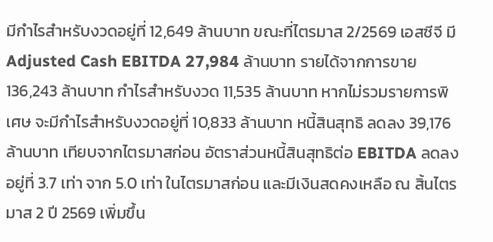มีกำไรสำหรับงวดอยู่ที่ 12,649 ล้านบาท ขณะที่ไตรมาส 2/2569 เอสซีจี มี Adjusted Cash EBITDA 27,984 ล้านบาท รายได้จากการขาย 136,243 ล้านบาท กำไรสำหรับงวด 11,535 ล้านบาท หากไม่รวมรายการพิเศษ จะมีกำไรสำหรับงวดอยู่ที่ 10,833 ล้านบาท หนี้สินสุทธิ ลดลง 39,176 ล้านบาท เทียบจากไตรมาสก่อน อัตราส่วนหนี้สินสุทธิต่อ EBITDA ลดลงอยู่ที่ 3.7 เท่า จาก 5.0 เท่า ในไตรมาสก่อน และมีเงินสดคงเหลือ ณ สิ้นไตรมาส 2 ปี 2569 เพิ่มขึ้น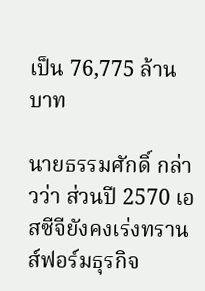เป็น 76,775 ล้านบาท

นายธรรมศักดิ์ กล่าวว่า ส่วนปี 2570 เอสซีจียังคงเร่งทรานส์ฟอร์มธุรกิจ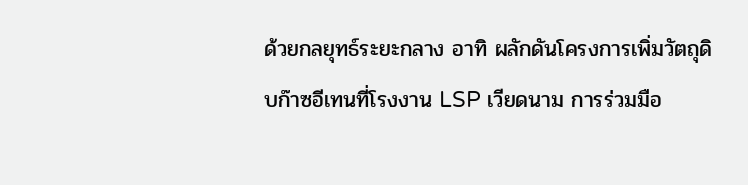ด้วยกลยุทธ์ระยะกลาง อาทิ ผลักดันโครงการเพิ่มวัตถุดิบก๊าซอีเทนที่โรงงาน LSP เวียดนาม การร่วมมือ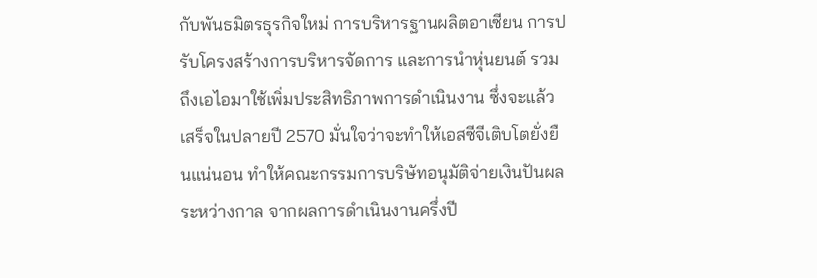กับพันธมิตรธุรกิจใหม่ การบริหารฐานผลิตอาเซียน การปรับโครงสร้างการบริหารจัดการ และการนำหุ่นยนต์ รวมถึงเอไอมาใช้เพิ่มประสิทธิภาพการดำเนินงาน ซึ่งจะแล้วเสร็จในปลายปี 2570 มั่นใจว่าจะทำให้เอสซีจีเติบโตยั่งยืนแน่นอน ทำให้คณะกรรมการบริษัทอนุมัติจ่ายเงินปันผลระหว่างกาล จากผลการดำเนินงานครึ่งปี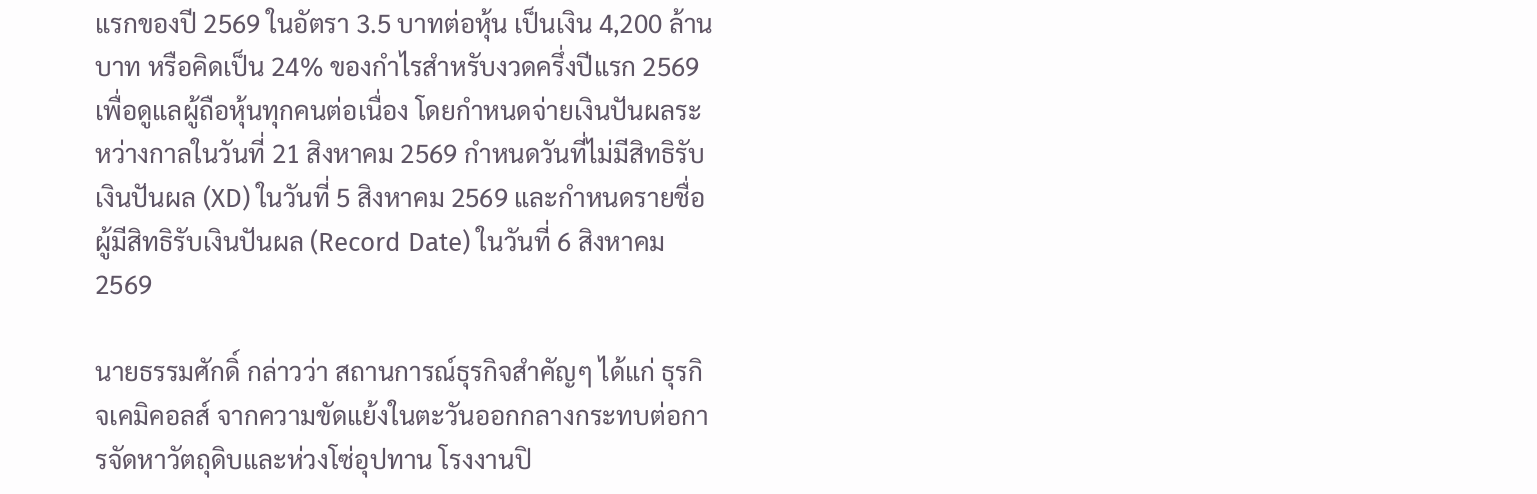แรกของปี 2569 ในอัตรา 3.5 บาทต่อหุ้น เป็นเงิน 4,200 ล้านบาท หรือคิดเป็น 24% ของกำไรสำหรับงวดครึ่งปีแรก 2569 เพื่อดูแลผู้ถือหุ้นทุกคนต่อเนื่อง โดยกำหนดจ่ายเงินปันผลระหว่างกาลในวันที่ 21 สิงหาคม 2569 กำหนดวันที่ไม่มีสิทธิรับเงินปันผล (XD) ในวันที่ 5 สิงหาคม 2569 และกำหนดรายชื่อผู้มีสิทธิรับเงินปันผล (Record Date) ในวันที่ 6 สิงหาคม 2569

นายธรรมศักดิ์ กล่าวว่า สถานการณ์ธุรกิจสำคัญๆ ได้แก่ ธุรกิจเคมิคอลส์ จากความขัดแย้งในตะวันออกกลางกระทบต่อการจัดหาวัตถุดิบและห่วงโซ่อุปทาน โรงงานปิ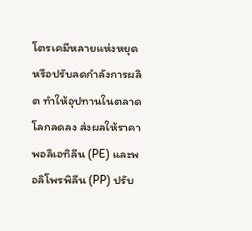โตรเคมีหลายแห่งหยุดหรือปรับลดกำลังการผลิต ทำให้อุปทานในตลาดโลกลดลง ส่งผลให้ราคาพอลิเอทิลีน (PE) และพอลิโพรพิลีน (PP) ปรับ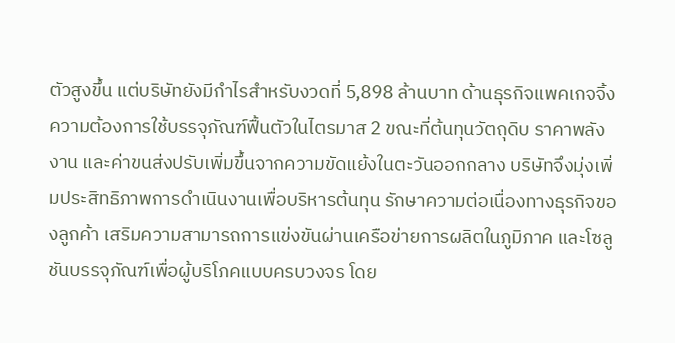ตัวสูงขึ้น แต่บริษัทยังมีกำไรสำหรับงวดที่ 5,898 ล้านบาท ด้านธุรกิจแพคเกจจิ้ง ความต้องการใช้บรรจุภัณฑ์ฟื้นตัวในไตรมาส 2 ขณะที่ต้นทุนวัตถุดิบ ราคาพลังงาน และค่าขนส่งปรับเพิ่มขึ้นจากความขัดแย้งในตะวันออกกลาง บริษัทจึงมุ่งเพิ่มประสิทธิภาพการดำเนินงานเพื่อบริหารต้นทุน รักษาความต่อเนื่องทางธุรกิจของลูกค้า เสริมความสามารถการแข่งขันผ่านเครือข่ายการผลิตในภูมิภาค และโซลูชันบรรจุภัณฑ์เพื่อผู้บริโภคแบบครบวงจร โดย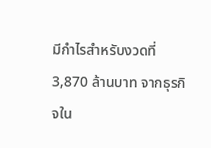มีกำไรสำหรับงวดที่ 3,870 ล้านบาท จากธุรกิจใน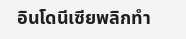อินโดนีเซียพลิกทำ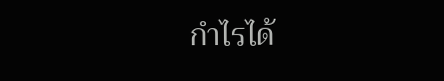กำไรได้